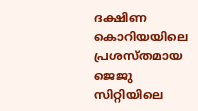ദക്ഷിണ കൊറിയയിലെ പ്രശസ്തമായ ജെജു സിറ്റിയിലെ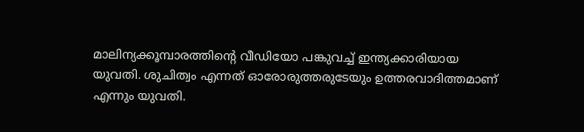മാലിന്യക്കൂമ്പാരത്തിന്റെ വീഡിയോ പങ്കുവച്ച് ഇന്ത്യക്കാരിയായ യുവതി. ശുചിത്വം എന്നത് ഓരോരുത്തരുടേയും ഉത്തരവാദിത്തമാണ് എന്നും യുവതി.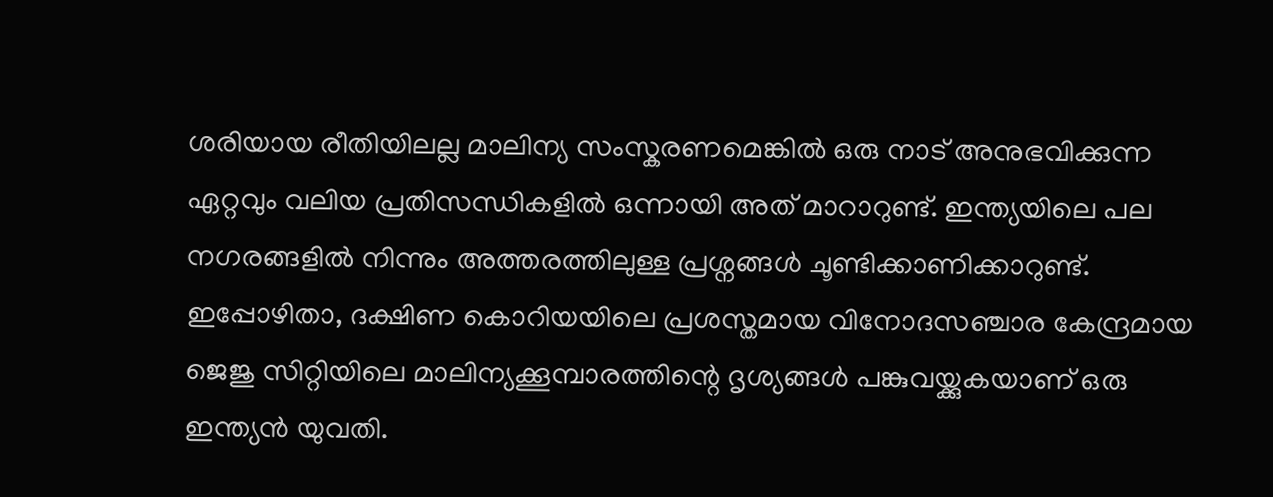ശരിയായ രീതിയിലല്ല മാലിന്യ സംസ്കരണമെങ്കിൽ ഒരു നാട് അനുഭവിക്കുന്ന ഏറ്റവും വലിയ പ്രതിസന്ധികളിൽ ഒന്നായി അത് മാറാറുണ്ട്. ഇന്ത്യയിലെ പല നഗരങ്ങളിൽ നിന്നും അത്തരത്തിലുള്ള പ്രശ്നങ്ങൾ ചൂണ്ടിക്കാണിക്കാറുണ്ട്. ഇപ്പോഴിതാ, ദക്ഷിണ കൊറിയയിലെ പ്രശസ്തമായ വിനോദസഞ്ചാര കേന്ദ്രമായ ജെജു സിറ്റിയിലെ മാലിന്യക്കൂമ്പാരത്തിന്റെ ദൃശ്യങ്ങൾ പങ്കുവയ്ക്കുകയാണ് ഒരു ഇന്ത്യൻ യുവതി.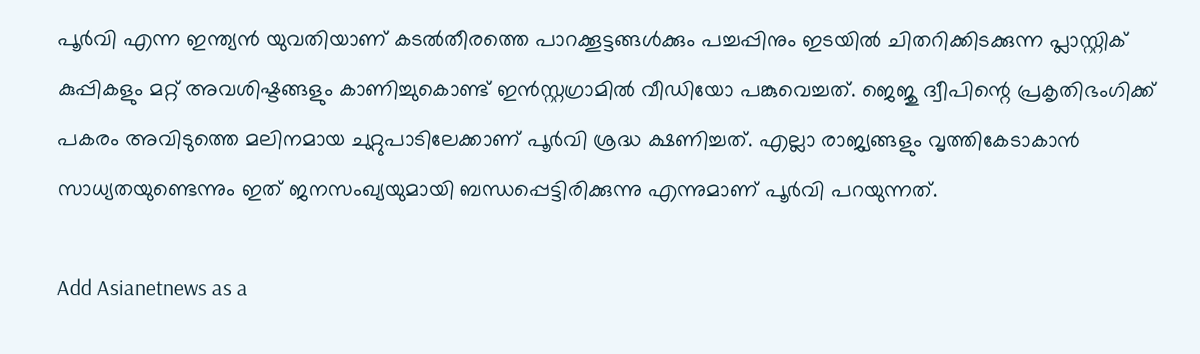പൂർവി എന്ന ഇന്ത്യൻ യുവതിയാണ് കടൽതീരത്തെ പാറക്കൂട്ടങ്ങൾക്കും പച്ചപ്പിനും ഇടയിൽ ചിതറിക്കിടക്കുന്ന പ്ലാസ്റ്റിക് കുപ്പികളും മറ്റ് അവശിഷ്ടങ്ങളും കാണിച്ചുകൊണ്ട് ഇൻസ്റ്റഗ്രാമിൽ വീഡിയോ പങ്കുവെച്ചത്. ജെജു ദ്വീപിന്റെ പ്രകൃതിഭംഗിക്ക് പകരം അവിടുത്തെ മലിനമായ ചുറ്റുപാടിലേക്കാണ് പൂർവി ശ്രദ്ധ ക്ഷണിച്ചത്. എല്ലാ രാജ്യങ്ങളും വൃത്തികേടാകാൻ സാധ്യതയുണ്ടെന്നും ഇത് ജനസംഖ്യയുമായി ബന്ധപ്പെട്ടിരിക്കുന്നു എന്നുമാണ് പൂർവി പറയുന്നത്.

Add Asianetnews as a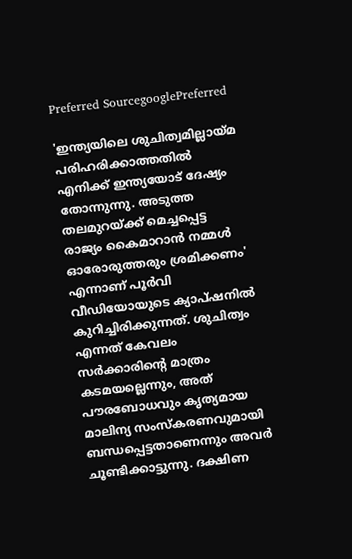Preferred SourcegooglePreferred

'ഇന്ത്യയിലെ ശുചിത്വമില്ലായ്മ പരിഹരിക്കാത്തതിൽ എനിക്ക് ഇന്ത്യയോട് ദേഷ്യം തോന്നുന്നു. അടുത്ത തലമുറയ്ക്ക് മെച്ചപ്പെട്ട രാജ്യം കൈമാറാൻ നമ്മൾ ഓരോരുത്തരും ശ്രമിക്കണം' എന്നാണ് പൂർവി വീഡിയോയുടെ ക്യാപ്ഷനിൽ കുറിച്ചിരിക്കുന്നത്. ശുചിത്വം എന്നത് കേവലം സർക്കാരിന്റെ മാത്രം കടമയല്ലെന്നും, അത് പൗരബോധവും കൃത്യമായ മാലിന്യ സംസ്കരണവുമായി ബന്ധപ്പെട്ടതാണെന്നും അവർ ചൂണ്ടിക്കാട്ടുന്നു. ദക്ഷിണ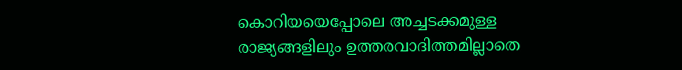കൊറിയയെപ്പോലെ അച്ചടക്കമുള്ള രാജ്യങ്ങളിലും ഉത്തരവാദിത്തമില്ലാതെ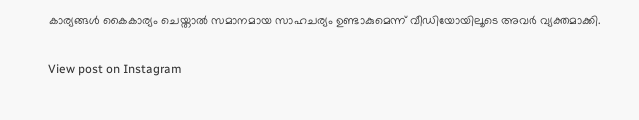കാര്യങ്ങൾ കൈകാര്യം ചെയ്താൽ സമാനമായ സാഹചര്യം ഉണ്ടാകുമെന്ന് വീഡിയോയിലൂടെ അവർ വ്യക്തമാക്കി.

View post on Instagram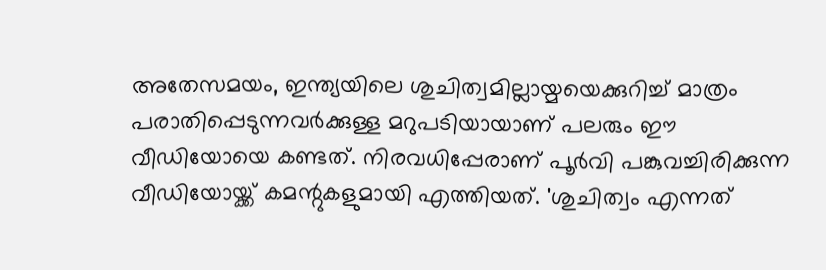അതേസമയം, ഇന്ത്യയിലെ ശുചിത്വമില്ലായ്മയെക്കുറിച്ച് മാത്രം പരാതിപ്പെടുന്നവർക്കുള്ള മറുപടിയായാണ് പലരും ഈ വീഡിയോയെ കണ്ടത്. നിരവധിപ്പേരാണ് പൂർവി പങ്കുവച്ചിരിക്കുന്ന വീഡിയോയ്ക്ക് കമന്റുകളുമായി എത്തിയത്. 'ശുചിത്വം എന്നത്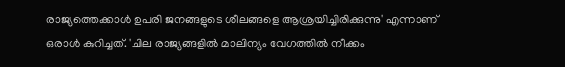രാജ്യത്തെക്കാൾ ഉപരി ജനങ്ങളുടെ ശീലങ്ങളെ ആശ്രയിച്ചിരിക്കുന്നു' എന്നാണ് ഒരാൾ കുറിച്ചത്. 'ചില രാജ്യങ്ങളിൽ മാലിന്യം വേഗത്തിൽ നീക്കം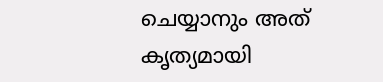ചെയ്യാനും അത് കൃത്യമായി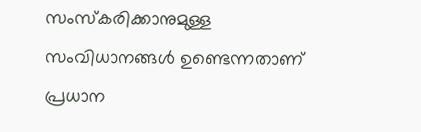സംസ്കരിക്കാനുമുള്ള സംവിധാനങ്ങൾ ഉണ്ടെന്നതാണ് പ്രധാന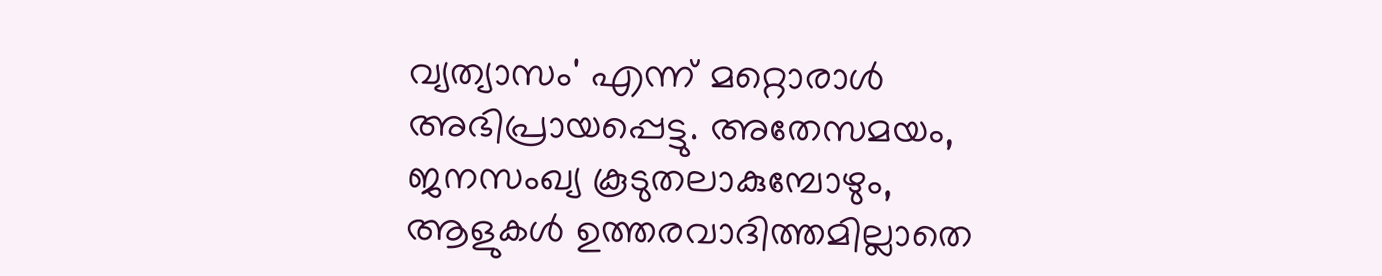വ്യത്യാസം' എന്ന് മറ്റൊരാൾ അഭിപ്രായപ്പെട്ടു. അതേസമയം, ജനസംഖ്യ കൂടുതലാകുമ്പോഴും, ആളുകൾ ഉത്തരവാദിത്തമില്ലാതെ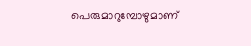പെരുമാറുമ്പോഴുമാണ്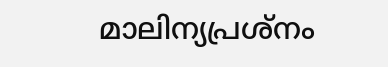മാലിന്യപ്രശ്നം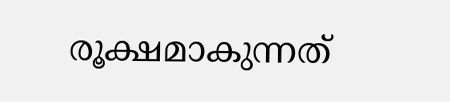രൂക്ഷമാകുന്നത്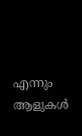എന്നും ആളുകൾ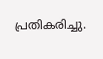പ്രതികരിച്ചു.